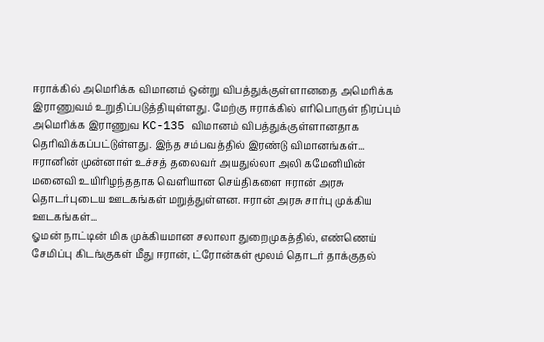ஈராக்கில் அமெரிக்க விமானம் ஒன்று விபத்துக்குள்ளானதை அமெரிக்க இராணுவம் உறுதிப்படுத்தியுள்ளது. மேற்கு ஈராக்கில் எரிபொருள் நிரப்பும் அமெரிக்க இராணுவ KC-135 விமானம் விபத்துக்குள்ளானதாக தெரிவிக்கப்பட்டுள்ளது. இந்த சம்பவத்தில் இரண்டு விமானங்கள்...
ஈரானின் முன்னாள் உச்சத் தலைவர் அயதுல்லா அலி கமேனியின் மனைவி உயிரிழந்ததாக வெளியான செய்திகளை ஈரான் அரசு தொடர்புடைய ஊடகங்கள் மறுத்துள்ளன. ஈரான் அரசு சார்பு முக்கிய ஊடகங்கள்...
ஓமன் நாட்டின் மிக முக்கியமான சலாலா துறைமுகத்தில், எண்ணெய் சேமிப்பு கிடங்குகள் மீது ஈரான், ட்ரோன்கள் மூலம் தொடர் தாக்குதல்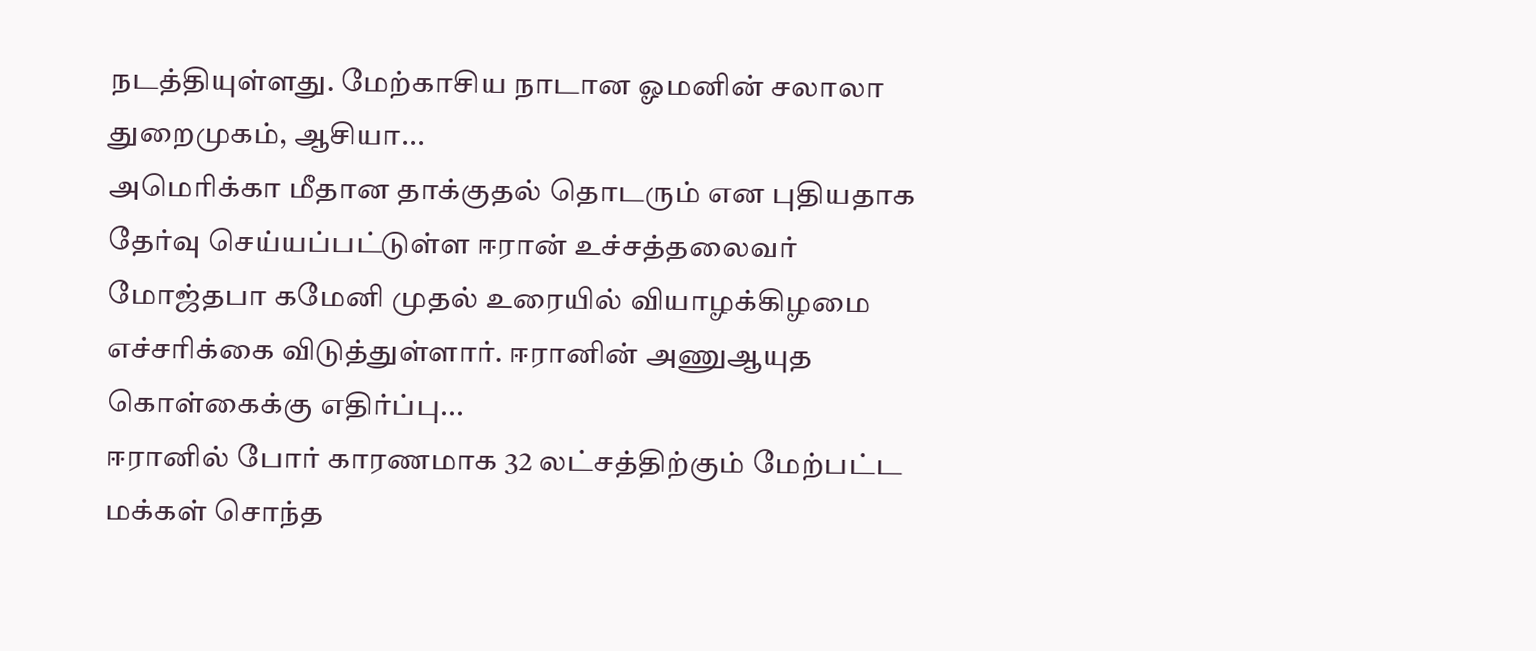நடத்தியுள்ளது. மேற்காசிய நாடான ஓமனின் சலாலா துறைமுகம், ஆசியா...
அமெரிக்கா மீதான தாக்குதல் தொடரும் என புதியதாக தேர்வு செய்யப்பட்டுள்ள ஈரான் உச்சத்தலைவர் மோஜ்தபா கமேனி முதல் உரையில் வியாழக்கிழமை எச்சரிக்கை விடுத்துள்ளார். ஈரானின் அணுஆயுத கொள்கைக்கு எதிர்ப்பு...
ஈரானில் போர் காரணமாக 32 லட்சத்திற்கும் மேற்பட்ட மக்கள் சொந்த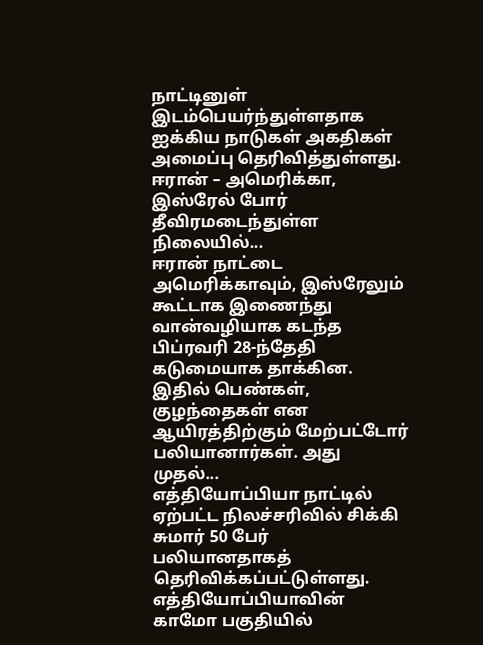நாட்டினுள் இடம்பெயர்ந்துள்ளதாக ஐக்கிய நாடுகள் அகதிகள் அமைப்பு தெரிவித்துள்ளது. ஈரான் – அமெரிக்கா, இஸ்ரேல் போர் தீவிரமடைந்துள்ள நிலையில்...
ஈரான் நாட்டை அமெரிக்காவும், இஸ்ரேலும் கூட்டாக இணைந்து வான்வழியாக கடந்த பிப்ரவரி 28-ந்தேதி கடுமையாக தாக்கின. இதில் பெண்கள், குழந்தைகள் என ஆயிரத்திற்கும் மேற்பட்டோர் பலியானார்கள். அது முதல்...
எத்தியோப்பியா நாட்டில் ஏற்பட்ட நிலச்சரிவில் சிக்கி சுமார் 50 பேர் பலியானதாகத் தெரிவிக்கப்பட்டுள்ளது. எத்தியோப்பியாவின் காமோ பகுதியில்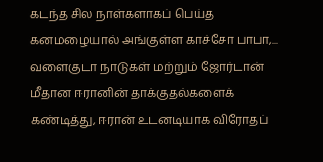கடந்த சில நாள்களாகப் பெய்த கனமழையால் அங்குள்ள காச்சோ பாபா,...
வளைகுடா நாடுகள் மற்றும் ஜோர்டான் மீதான ஈரானின் தாக்குதல்களைக் கண்டித்து, ஈரான் உடனடியாக விரோதப்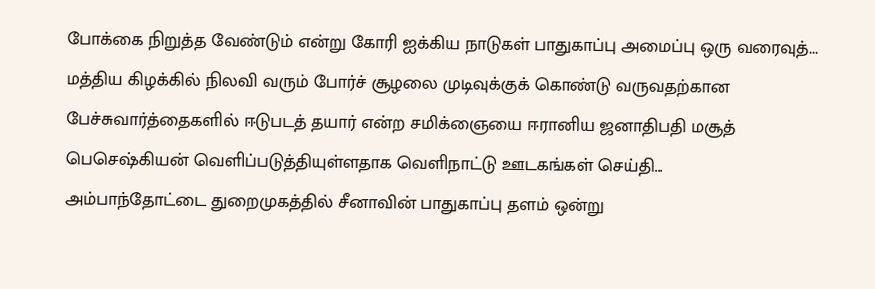போக்கை நிறுத்த வேண்டும் என்று கோரி ஐக்கிய நாடுகள் பாதுகாப்பு அமைப்பு ஒரு வரைவுத்...
மத்திய கிழக்கில் நிலவி வரும் போர்ச் சூழலை முடிவுக்குக் கொண்டு வருவதற்கான பேச்சுவார்த்தைகளில் ஈடுபடத் தயார் என்ற சமிக்ஞையை ஈரானிய ஜனாதிபதி மசூத் பெசெஷ்கியன் வெளிப்படுத்தியுள்ளதாக வெளிநாட்டு ஊடகங்கள் செய்தி...
அம்பாந்தோட்டை துறைமுகத்தில் சீனாவின் பாதுகாப்பு தளம் ஒன்று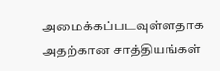அமைக்கப்படவுள்ளதாக அதற்கான சாத்தியங்கள்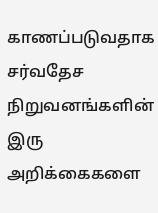காணப்படுவதாக சர்வதேச நிறுவனங்களின் இரு அறிக்கைகளை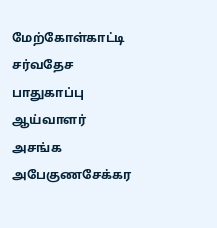மேற்கோள்காட்டி சர்வதேச பாதுகாப்பு ஆய்வாளர் அசங்க அபேகுணசேக்கர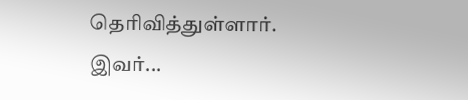தெரிவித்துள்ளார். இவர்...